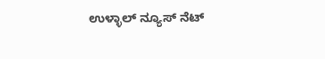ಉಳ್ಳಾಲ್ ನ್ಯೂಸ್ ನೆಟ್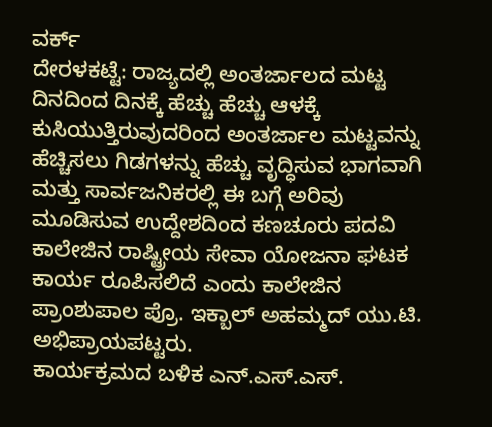ವರ್ಕ್
ದೇರಳಕಟ್ಟೆ: ರಾಜ್ಯದಲ್ಲಿ ಅಂತರ್ಜಾಲದ ಮಟ್ಟ ದಿನದಿಂದ ದಿನಕ್ಕೆ ಹೆಚ್ಚು ಹೆಚ್ಚು ಆಳಕ್ಕೆ ಕುಸಿಯುತ್ತಿರುವುದರಿಂದ ಅಂತರ್ಜಾಲ ಮಟ್ಟವನ್ನು ಹೆಚ್ಚಿಸಲು ಗಿಡಗಳನ್ನು ಹೆಚ್ಚು ವೃದ್ಧಿಸುವ ಭಾಗವಾಗಿ ಮತ್ತು ಸಾರ್ವಜನಿಕರಲ್ಲಿ ಈ ಬಗ್ಗೆ ಅರಿವು ಮೂಡಿಸುವ ಉದ್ದೇಶದಿಂದ ಕಣಚೂರು ಪದವಿ ಕಾಲೇಜಿನ ರಾಷ್ಟ್ರೀಯ ಸೇವಾ ಯೋಜನಾ ಘಟಕ ಕಾರ್ಯ ರೂಪಿಸಲಿದೆ ಎಂದು ಕಾಲೇಜಿನ ಪ್ರಾಂಶುಪಾಲ ಪ್ರೊ. ಇಕ್ಬಾಲ್ ಅಹಮ್ಮದ್ ಯು.ಟಿ. ಅಭಿಪ್ರಾಯಪಟ್ಟರು.
ಕಾರ್ಯಕ್ರಮದ ಬಳಿಕ ಎನ್.ಎಸ್.ಎಸ್.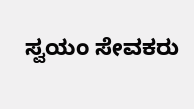ಸ್ವಯಂ ಸೇವಕರು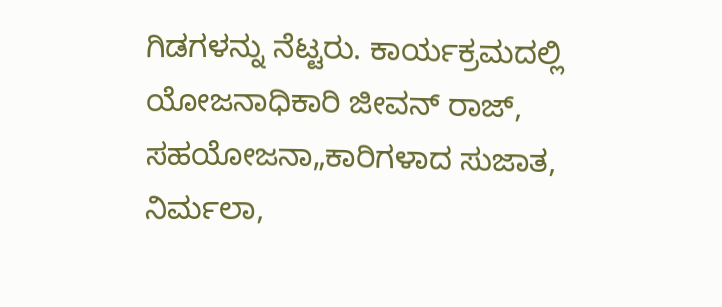ಗಿಡಗಳನ್ನು ನೆಟ್ಟರು. ಕಾರ್ಯಕ್ರಮದಲ್ಲಿ ಯೋಜನಾಧಿಕಾರಿ ಜೀವನ್ ರಾಜ್, ಸಹಯೋಜನಾ„ಕಾರಿಗಳಾದ ಸುಜಾತ, ನಿರ್ಮಲಾ,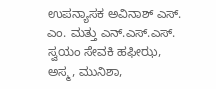ಉಪನ್ಯಾಸಕ ಅವಿನಾಶ್ ಎಸ್. ಎಂ. ಮತ್ತು ಎನ್.ಎಸ್.ಎಸ್. ಸ್ವಯಂ ಸೇವಕಿ ಹಫೀಝ, ಅಸ್ಮ, ಮುನಿಶಾ,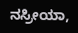ನಸ್ರೀಯಾ,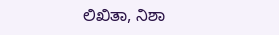ಲಿಖಿತಾ, ನಿಶಾ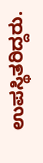ಉಪಸ್ಥಿತರಿದ್ದರು.